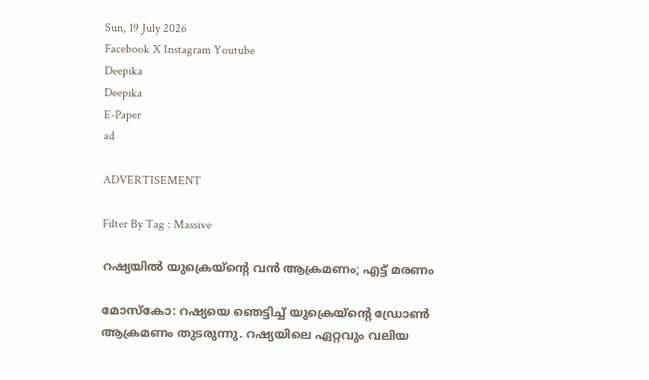Sun, 19 July 2026
Facebook X Instagram Youtube
Deepika
Deepika
E-Paper
ad

ADVERTISEMENT

Filter By Tag : Massive

റഷ്യയിൽ യുക്രെയ്ന്‍റെ വൻ ആക്രമണം; എട്ട് മരണം

മോസ്കോ: റഷ്യയെ ഞെട്ടിച്ച് യുക്രെയ്ന്‍റെ ഡ്രോൺ ആക്രമണം തുടരുന്നു. റഷ്യയിലെ ഏറ്റവും വലിയ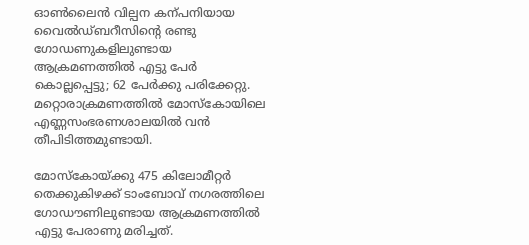ഓൺലൈൻ വില്പന കന്പനിയായ വൈൽഡ്ബറീസിന്‍റെ രണ്ടു ഗോഡണുകളിലുണ്ടായ ആക്രമണത്തിൽ എട്ടു പേർ കൊല്ലപ്പെട്ടു; 62 പേർക്കു പരിക്കേറ്റു. മറ്റൊരാക്രമണത്തിൽ മോസ്കോയിലെ എണ്ണസംഭരണശാലയിൽ വൻ തീപിടിത്തമുണ്ടായി.

മോസ്കോയ്ക്കു 475 കിലോമീറ്റർ തെക്കുകിഴക്ക് ടാംബോവ് നഗരത്തിലെ ഗോഡൗണിലുണ്ടായ ആക്രമണത്തിൽ എട്ടു പേരാണു മരിച്ചത്.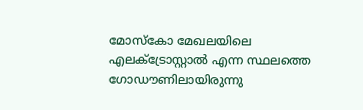മോസ്കോ മേഖലയിലെ എലക്‌ട്രോസ്റ്റാൽ എന്ന സ്ഥലത്തെ ഗോഡൗണിലായിരുന്നു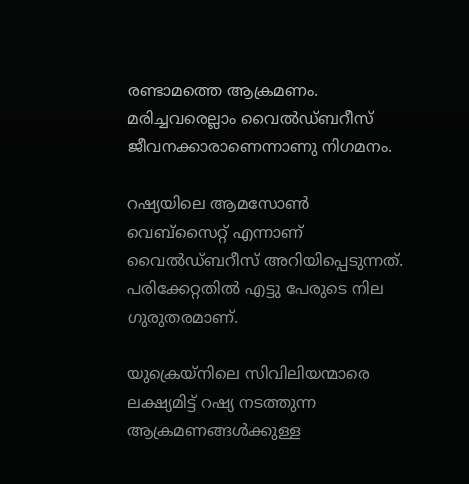രണ്ടാമത്തെ ആക്രമണം. മരിച്ചവരെല്ലാം വൈൽഡ്ബറീസ് ജീവനക്കാരാണെന്നാണു നിഗമനം.

റഷ്യയിലെ ആമസോൺ വെബ്സൈറ്റ് എന്നാണ് വൈൽഡ്ബറീസ് അറിയിപ്പെടുന്നത്. പരിക്കേറ്റതിൽ എട്ടു പേരുടെ നില ഗുരുതരമാണ്.

യുക്രെയ്നിലെ സിവിലിയന്മാരെ ലക്ഷ്യമിട്ട് റഷ്യ നടത്തുന്ന ആക്രമണങ്ങൾക്കുള്ള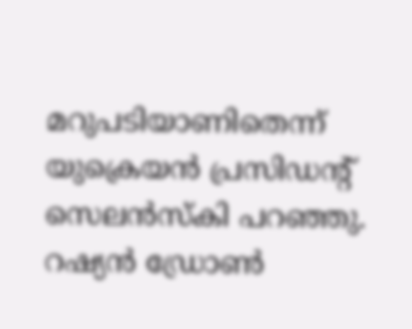മറുപടിയാണിതെന്ന് യുക്രെയൻ പ്രസിഡന്‍റ് സെലൻസ്കി പറഞ്ഞു. റഷ്യൻ ഡ്രോൺ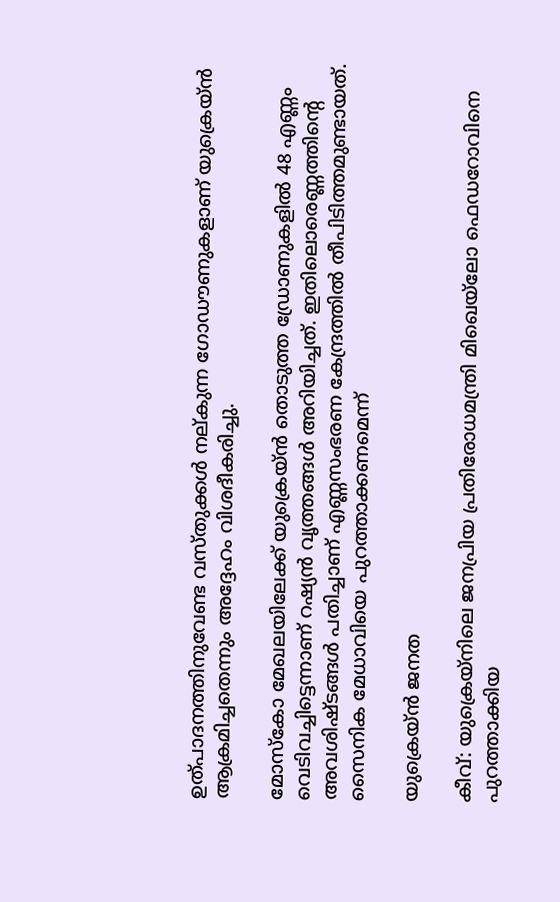ഉത്പാദനത്തിനുവേണ്ട വസ്തുക്കൾ നല്കുന്ന ഗോഡൗണുകളാണ് യുക്രെയ്ൻ ആക്രമിച്ചതെന്നും അദ്ദേഹം വിശദീകരിച്ചു.

മോസ്കോ മേഖലയിലേക്ക് യുക്രെയ്ൻ തൊടുത്ത ഡ്രോണുകളിൽ 48 എണ്ണം വെടിവച്ചിട്ടെന്നാണ് റഷ്യൻ വൃത്തങ്ങൾ അറിയിച്ചത്. ഇതിലൊരെണ്ണത്തിന്‍റെ അവശിഷ്ടങ്ങൾ പതിച്ചാണ് എണ്ണസംഭരണ കേന്ദ്രത്തിൽ തീപിടിത്തമുണ്ടായത്.
സൈനിക മേധാവിയെ പുറത്താക്കണമെന്ന്

യുക്രെയ്ൻ ജനത

കീവ്: യുക്രെയ്നിലെ ജനപ്രിയ പ്രതിരോധമന്ത്രി മിഖെയ്‌ലോ ഫെഡറോവിനെ പുറത്താക്കിയ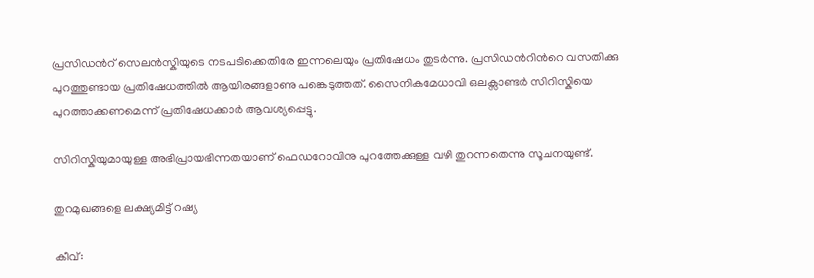പ്രസിഡന്‍റ് സെലൻസ്കിയുടെ നടപടിക്കെതിരേ ഇന്നലെയും പ്രതിഷേധം തുടർന്നു. പ്രസിഡന്‍റിന്‍റെ വസതിക്കു പുറത്തുണ്ടായ പ്രതിഷേധത്തിൽ ആയിരങ്ങളാണു പങ്കെടുത്തത്. സൈനികമേധാവി ഒലക്സാണ്ടർ സിറിസ്കിയെ പുറത്താക്കണമെന്ന് പ്രതിഷേധക്കാർ ആവശ്യപ്പെട്ടു.

സിറിസ്കിയുമായുള്ള അഭിപ്രായഭിന്നതയാണ് ഫെഡറോവിനു പുറത്തേക്കുള്ള വഴി തുറന്നതെന്നു സൂചനയുണ്ട്.

തുറമുഖങ്ങളെ ലക്ഷ്യമിട്ട് റഷ്യ

കീവ്: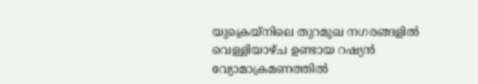യുക്രെയ്നിലെ തുറമുഖ നഗരങ്ങളിൽ വെള്ളിയാഴ്ച ഉണ്ടായ റഷ്യൻ വ്യോമാക്രമണത്തിൽ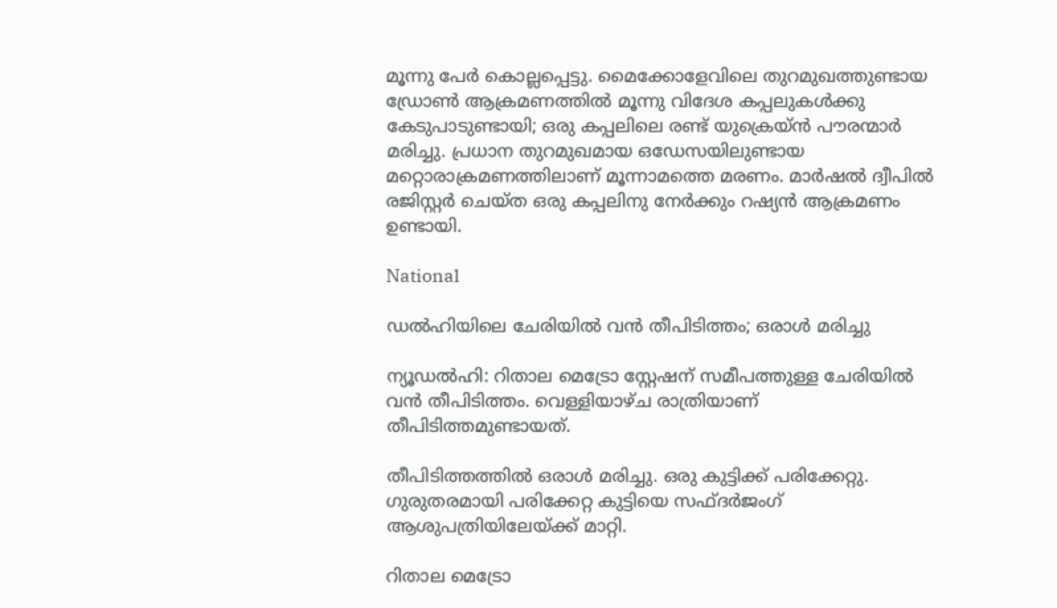മൂന്നു പേർ കൊല്ലപ്പെട്ടു. മൈക്കോളേവിലെ തുറമുഖത്തുണ്ടായ ഡ്രോൺ ആക്രമണത്തിൽ മൂന്നു വിദേശ കപ്പലുകൾക്കു കേടുപാടുണ്ടായി; ഒരു കപ്പലിലെ രണ്ട് യുക്രെയ്ൻ പൗരന്മാർ മരിച്ചു. പ്രധാന തുറമുഖമായ ഒഡേസയിലുണ്ടായ മറ്റൊരാക്രമണത്തിലാണ് മൂന്നാമത്തെ മരണം. മാർഷൽ ദ്വീപിൽ രജിസ്റ്റർ ചെയ്ത ഒരു കപ്പലിനു നേർക്കും റഷ്യൻ ആക്രമണം ഉണ്ടായി.

National

ഡൽഹിയിലെ ചേരിയിൽ വൻ തീപിടിത്തം; ഒരാൾ മരിച്ചു

ന്യൂഡൽഹി: റിതാല മെട്രോ സ്റ്റേഷന് സമീപത്തുള്ള ചേരിയിൽ വൻ തീപിടിത്തം. വെള്ളിയാഴ്ച രാത്രിയാണ് തീപിടിത്തമുണ്ടായത്.

തീപിടിത്തത്തിൽ ഒരാൾ മരിച്ചു. ഒരു കുട്ടിക്ക് പരിക്കേറ്റു. ഗുരുതരമായി പരിക്കേറ്റ കുട്ടിയെ സഫ്ദർജംഗ് ആശുപത്രിയിലേയ്ക്ക് മാറ്റി.

റിതാല മെട്രോ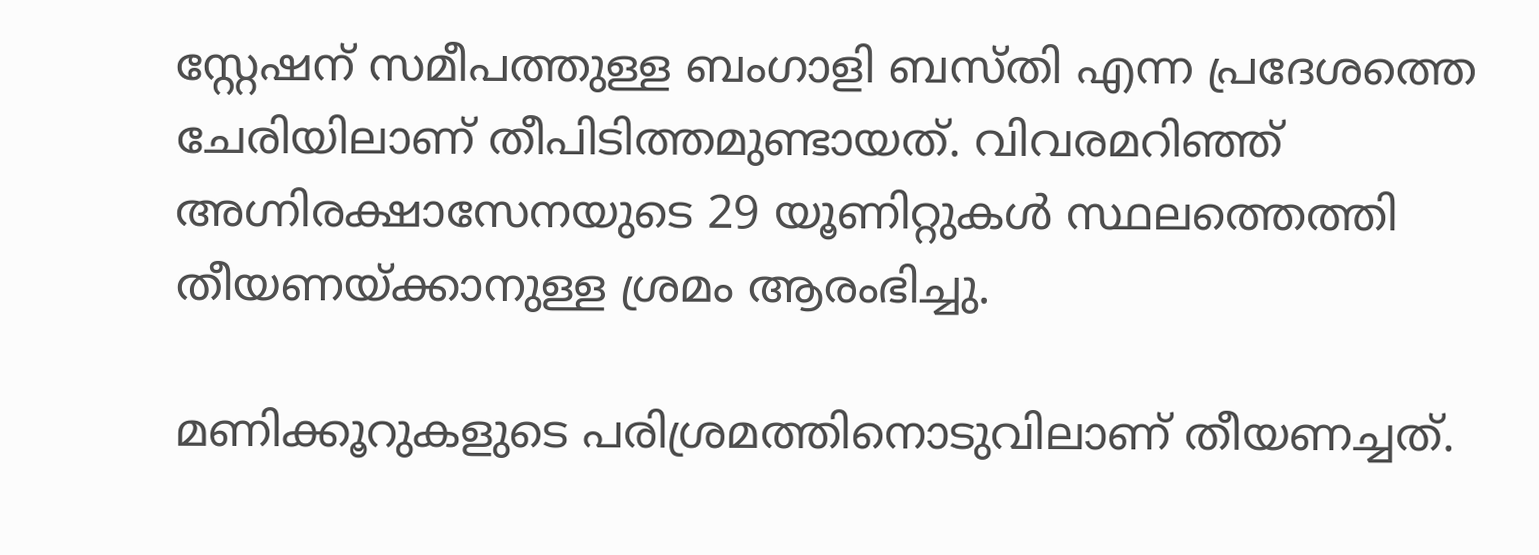സ്റ്റേഷന് സമീപത്തുള്ള ബംഗാളി ബസ്തി എന്ന പ്രദേശത്തെ ചേരിയിലാണ് തീപിടിത്തമുണ്ടായത്. വിവരമറിഞ്ഞ് അഗ്നിരക്ഷാസേനയുടെ 29 യൂണിറ്റുകൾ സ്ഥലത്തെത്തി തീയണയ്ക്കാനുള്ള ശ്രമം ആരംഭിച്ചു.

മണിക്കൂറുകളുടെ പരിശ്രമത്തിനൊടുവിലാണ് തീയണച്ചത്.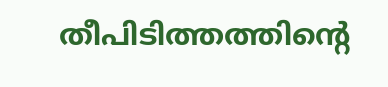തീപിടിത്തത്തിന്‍റെ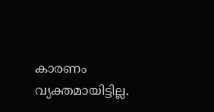കാരണം വ്യക്തമായിട്ടില്ല.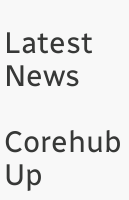Latest News

Corehub Up